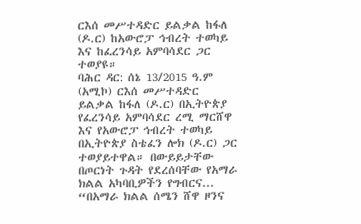ርእሰ መሥተዳድር ይልቃል ከፋለ (ዶ.ር) ከአውሮፓ ኅብረት ተወካይ እና ከፈረንሳይ አምባሳደር ጋር ተወያዩ።
ባሕር ዳር: ሰኔ 13/2015 ዓ.ም (አሚኮ) ርእሰ መሥተዳድር ይልቃል ከፋለ (ዶ.ር) በኢትዮጵያ የፈረንሳይ አምባሳደር ረሚ ማርሸዋ እና የአውሮፓ ኅብረት ተወካይ በኢትዮጵያ ስቴፈን ሎክ (ዶ.ር) ጋር ተወያይተዋል። በውይይታቸው በጦርነት ጉዳት የደረሰባቸው የአማራ ክልል አካባቢዎችን የግብርና...
“በአማራ ክልል ሰሜን ሸዋ ዞንና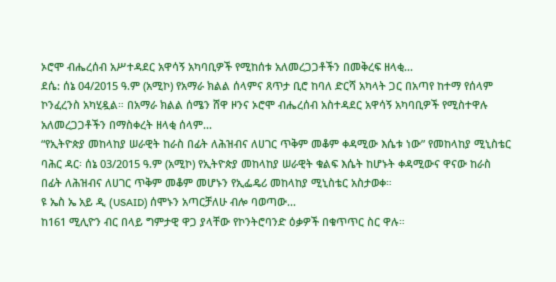ኦሮሞ ብሔረሰብ አሥተዳደር አዋሳኝ አካባቢዎች የሚከሰቱ አለመረጋጋቶችን በመቅረፍ ዘላቂ...
ደሴ: ሰኔ 04/2015 ዓ.ም (አሚኮ) የአማራ ክልል ሰላምና ጸጥታ ቢሮ ከባለ ድርሻ አካላት ጋር በአጣየ ከተማ የሰላም ኮንፈረንስ አካሂዷል። በአማራ ክልል ሰሜን ሸዋ ዞንና ኦሮሞ ብሔረሰብ አስተዳደር አዋሳኝ አካባቢዎች የሚስተዋሉ አለመረጋጋቶችን በማስቀረት ዘላቂ ሰላም...
“የኢትዮጵያ መከላከያ ሠራዊት ከራስ በፊት ለሕዝብና ለሀገር ጥቅም መቆም ቀዳሚው እሴቱ ነው” የመከላከያ ሚኒስቴር
ባሕር ዳር፡ ሰኔ 03/2015 ዓ.ም (አሚኮ) የኢትዮጵያ መከላከያ ሠራዊት ቁልፍ እሴት ከሆኑት ቀዳሚውና ዋናው ከራስ በፊት ለሕዝብና ለሀገር ጥቅም መቆም መሆኑን የኢፌዴሪ መከላከያ ሚኒስቴር አስታወቀ።
ዩ ኤስ ኤ አይ ዲ (USAID) ሰሞኑን አጣርቻለሁ ብሎ ባወጣው...
ከ161 ሚሊዮን ብር በላይ ግምታዊ ዋጋ ያላቸው የኮንትሮባንድ ዕቃዎች በቁጥጥር ስር ዋሉ።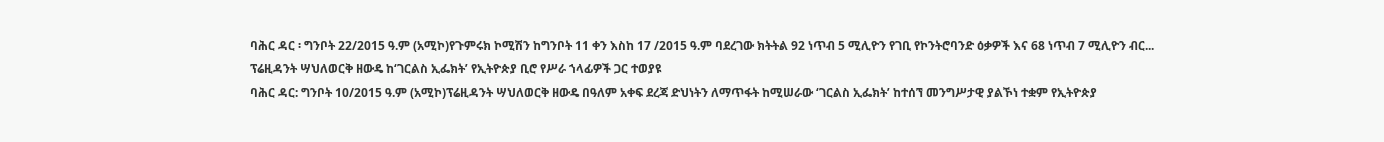ባሕር ዳር ፡ ግንቦት 22/2015 ዓ.ም (አሚኮ)የጉምሩክ ኮሚሽን ከግንቦት 11 ቀን እስከ 17 /2015 ዓ.ም ባደረገው ክትትል 92 ነጥብ 5 ሚሊዮን የገቢ የኮንትሮባንድ ዕቃዎች እና 68 ነጥብ 7 ሚሊዮን ብር...
ፕሬዚዳንት ሣህለወርቅ ዘውዴ ከ‘ገርልስ ኢፌክት’ የኢትዮጵያ ቢሮ የሥራ ኀላፊዎች ጋር ተወያዩ
ባሕር ዳር: ግንቦት 10/2015 ዓ.ም (አሚኮ)ፕሬዚዳንት ሣህለወርቅ ዘውዴ በዓለም አቀፍ ደረጃ ድህነትን ለማጥፋት ከሚሠራው ‘ገርልስ ኢፌክት’ ከተሰኘ መንግሥታዊ ያልኾነ ተቋም የኢትዮጵያ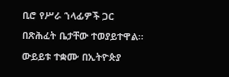ቢሮ የሥራ ኀላፊዎች ጋር በጽሕፈት ቤታቸው ተወያይተዋል። ውይይቱ ተቋሙ በኢትዮጵያ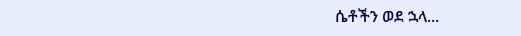ሴቶችን ወደ ኋላ...